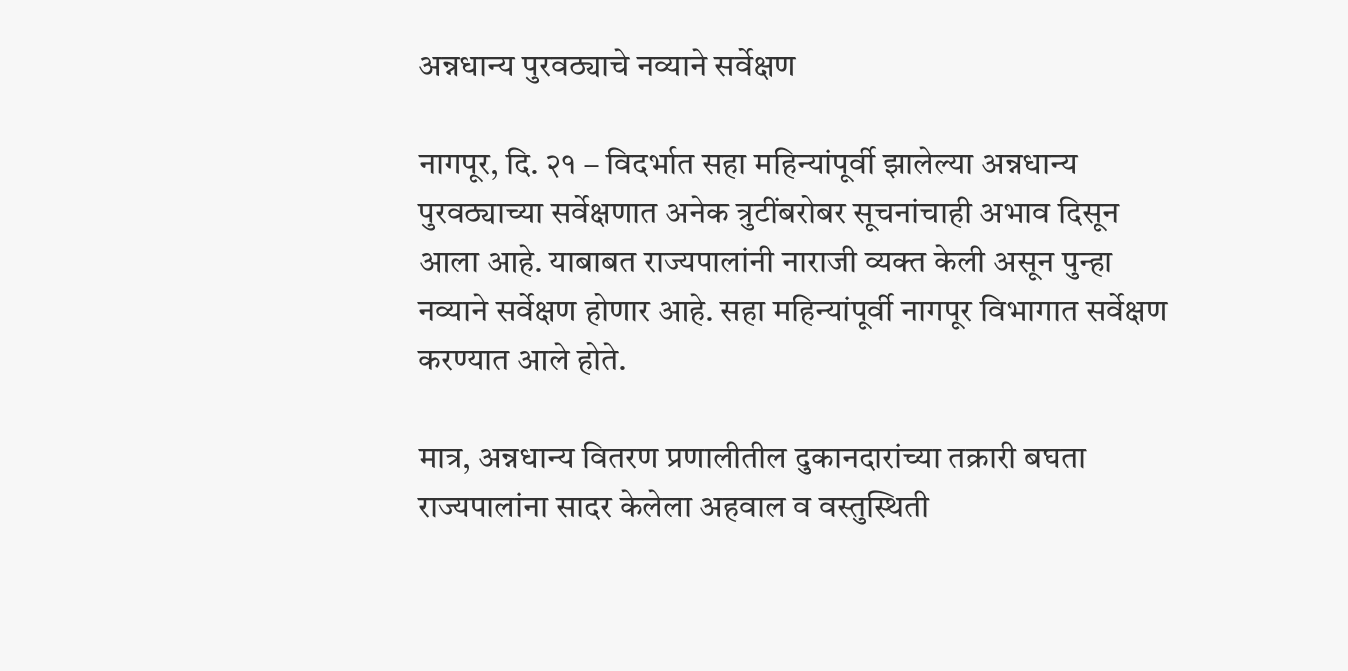अन्नधान्य पुरवठ्याचे नव्याने सर्वेक्षण

नागपूर, दि. २१ – विदर्भात सहा महिन्यांपूर्वी झालेल्या अन्नधान्य पुरवठ्याच्या सर्वेक्षणात अनेक त्रुटींबरोबर सूचनांचाही अभाव दिसून आला आहे. याबाबत राज्यपालांनी नाराजी व्यक्त केली असून पुन्हा नव्याने सर्वेक्षण होणार आहे. सहा महिन्यांपूर्वी नागपूर विभागात सर्वेक्षण करण्यात आले होते.

मात्र, अन्नधान्य वितरण प्रणालीतील दुकानदारांच्या तक्रारी बघता राज्यपालांना सादर केलेला अहवाल व वस्तुस्थिती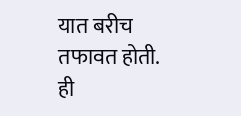यात बरीच तफावत होती. ही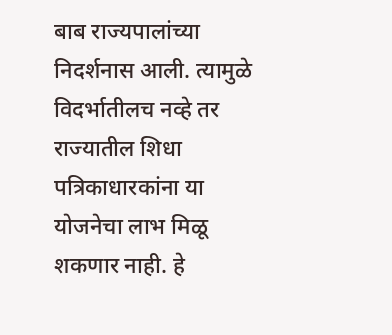बाब राज्यपालांच्या निदर्शनास आली. त्यामुळे विदर्भातीलच नव्हे तर राज्यातील शिधा पत्रिकाधारकांना या योजनेचा लाभ मिळू शकणार नाही. हे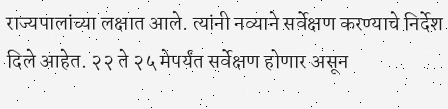राज्यपालांच्या लक्षात आले. त्यांनी नव्याने सर्वेक्षण करण्याचे निर्देश दिले आहेत. २२ ते २५ मेपर्यंत सर्वेक्षण होणार असून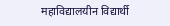महाविद्यालयीन विद्यार्थी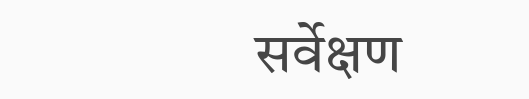सर्वेक्षण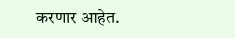करणार आहेत.